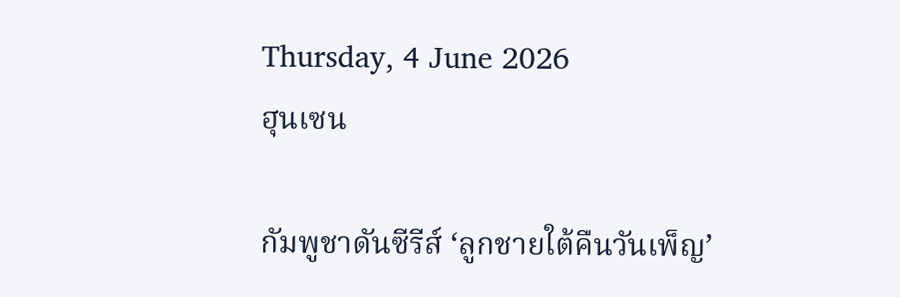Thursday, 4 June 2026
ฮุนเซน

กัมพูชาดันซีรีส์ ‘ลูกชายใต้คืนวันเพ็ญ’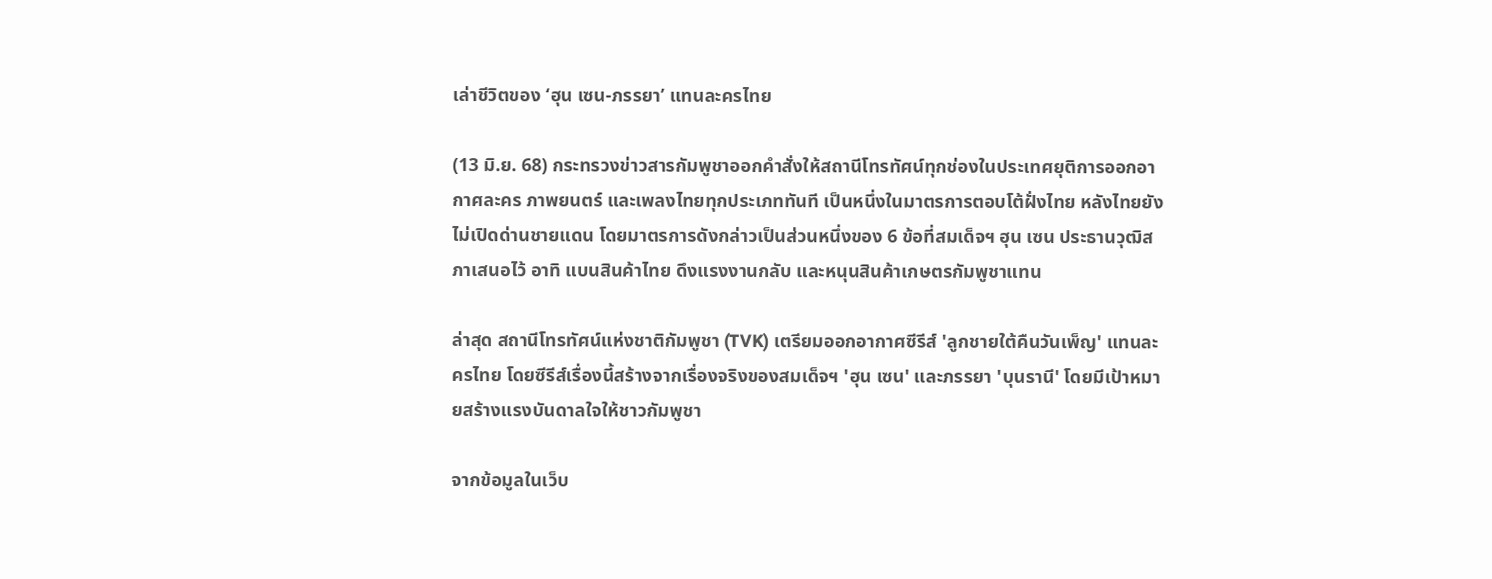เล่าชีวิตของ ‘ฮุน เซน-ภรรยา’ แทนละครไทย

(13 มิ.ย. 68) กระทรวงข่าวสารกัมพูชาออกคำสั่งให้สถานีโทรทัศน์ทุกช่องในประเทศยุติการออกอากาศละคร ภาพยนตร์ และเพลงไทยทุกประเภททันที เป็นหนึ่งในมาตรการตอบโต้ฝั่งไทย หลังไทยยังไม่เปิดด่านชายแดน โดยมาตรการดังกล่าวเป็นส่วนหนึ่งของ 6 ข้อที่สมเด็จฯ ฮุน เซน ประธานวุฒิสภาเสนอไว้ อาทิ แบนสินค้าไทย ดึงแรงงานกลับ และหนุนสินค้าเกษตรกัมพูชาแทน

ล่าสุด สถานีโทรทัศน์แห่งชาติกัมพูชา (TVK) เตรียมออกอากาศซีรีส์ 'ลูกชายใต้คืนวันเพ็ญ' แทนละครไทย โดยซีรีส์เรื่องนี้สร้างจากเรื่องจริงของสมเด็จฯ 'ฮุน เซน' และภรรยา 'บุนรานี' โดยมีเป้าหมายสร้างแรงบันดาลใจให้ชาวกัมพูชา

จากข้อมูลในเว็บ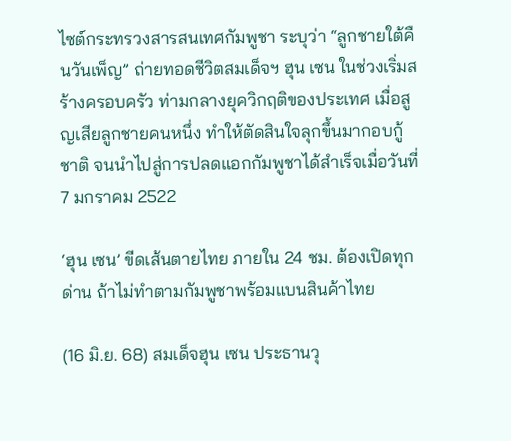ไซต์กระทรวงสารสนเทศกัมพูชา ระบุว่า “ลูกชายใต้คืนวันเพ็ญ” ถ่ายทอดชีวิตสมเด็จฯ ฮุน เซน ในช่วงเริ่มสร้างครอบครัว ท่ามกลางยุควิกฤติของประเทศ เมื่อสูญเสียลูกชายคนหนึ่ง ทำให้ตัดสินใจลุกขึ้นมากอบกู้ชาติ จนนำไปสู่การปลดแอกกัมพูชาได้สำเร็จเมื่อวันที่ 7 มกราคม 2522

‘ฮุน เซน’ ขีดเส้นตายไทย ภายใน 24 ชม. ต้องเปิดทุกด่าน ถ้าไม่ทำตามกัมพูชาพร้อมแบนสินค้าไทย

(16 มิ.ย. 68) สมเด็จฮุน เซน ประธานวุ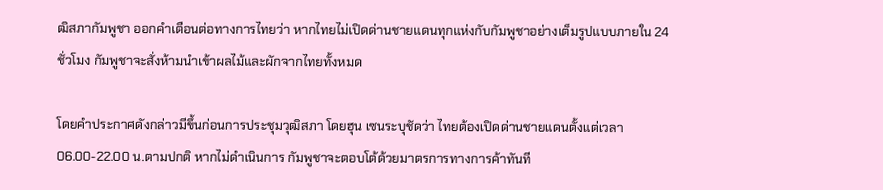ฒิสภากัมพูชา ออกคำเตือนต่อทางการไทยว่า หากไทยไม่เปิดด่านชายแดนทุกแห่งกับกัมพูชาอย่างเต็มรูปแบบภายใน 24 ชั่วโมง กัมพูชาจะสั่งห้ามนำเข้าผลไม้และผักจากไทยทั้งหมด

โดยคำประกาศดังกล่าวมีขึ้นก่อนการประชุมวุฒิสภา โดยฮุน เซนระบุชัดว่า ไทยต้องเปิดด่านชายแดนตั้งแต่เวลา 06.00-22.00 น.ตามปกติ หากไม่ดำเนินการ กัมพูชาจะตอบโต้ด้วยมาตรการทางการค้าทันที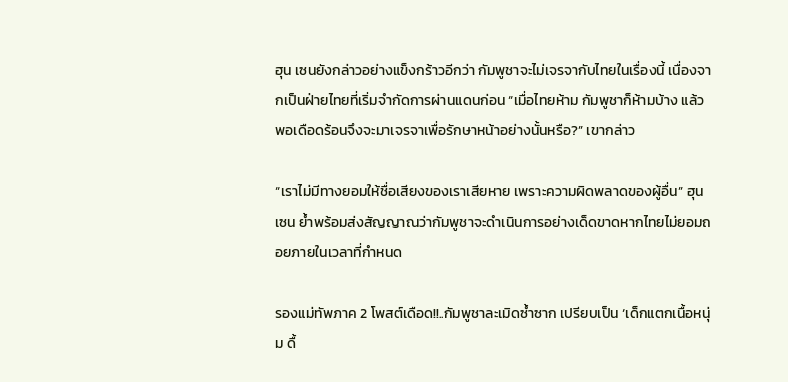ฮุน เซนยังกล่าวอย่างแข็งกร้าวอีกว่า กัมพูชาจะไม่เจรจากับไทยในเรื่องนี้ เนื่องจากเป็นฝ่ายไทยที่เริ่มจำกัดการผ่านแดนก่อน “เมื่อไทยห้าม กัมพูชาก็ห้ามบ้าง แล้วพอเดือดร้อนจึงจะมาเจรจาเพื่อรักษาหน้าอย่างนั้นหรือ?” เขากล่าว

“เราไม่มีทางยอมให้ชื่อเสียงของเราเสียหาย เพราะความผิดพลาดของผู้อื่น” ฮุน เซน ย้ำพร้อมส่งสัญญาณว่ากัมพูชาจะดำเนินการอย่างเด็ดขาดหากไทยไม่ยอมถอยภายในเวลาที่กำหนด

รองแม่ทัพภาค 2 โพสต์เดือด!!..กัมพูชาละเมิดซ้ำซาก เปรียบเป็น ‘เด็กแตกเนื้อหนุ่ม ดื้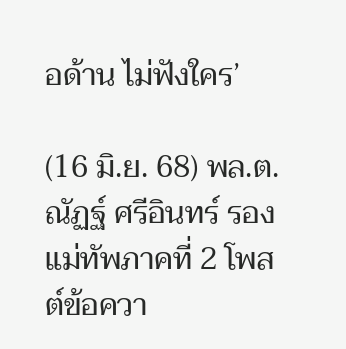อด้าน ไม่ฟังใคร’

(16 มิ.ย. 68) พล.ต.ณัฏฐ์ ศรีอินทร์ รองแม่ทัพภาคที่ 2 โพสต์ข้อควา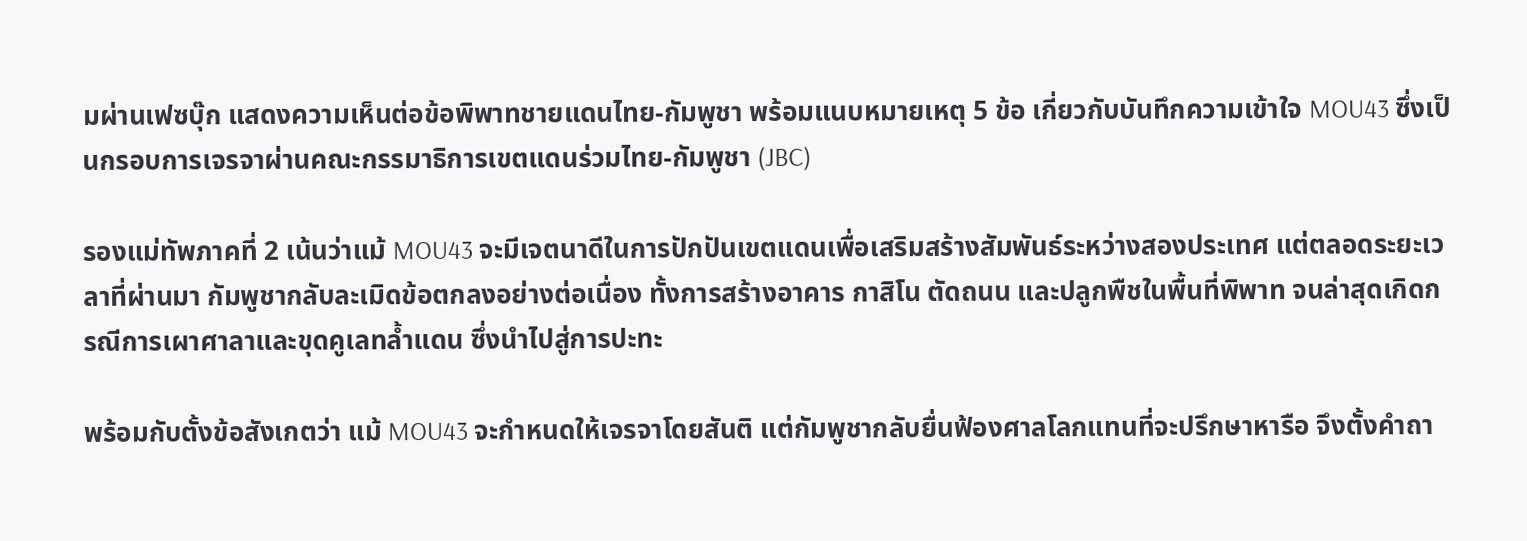มผ่านเฟซบุ๊ก แสดงความเห็นต่อข้อพิพาทชายแดนไทย-กัมพูชา พร้อมแนบหมายเหตุ 5 ข้อ เกี่ยวกับบันทึกความเข้าใจ MOU43 ซึ่งเป็นกรอบการเจรจาผ่านคณะกรรมาธิการเขตแดนร่วมไทย-กัมพูชา (JBC)

รองแม่ทัพภาคที่ 2 เน้นว่าแม้ MOU43 จะมีเจตนาดีในการปักปันเขตแดนเพื่อเสริมสร้างสัมพันธ์ระหว่างสองประเทศ แต่ตลอดระยะเวลาที่ผ่านมา กัมพูชากลับละเมิดข้อตกลงอย่างต่อเนื่อง ทั้งการสร้างอาคาร กาสิโน ตัดถนน และปลูกพืชในพื้นที่พิพาท จนล่าสุดเกิดกรณีการเผาศาลาและขุดคูเลทล้ำแดน ซึ่งนำไปสู่การปะทะ

พร้อมกับตั้งข้อสังเกตว่า แม้ MOU43 จะกำหนดให้เจรจาโดยสันติ แต่กัมพูชากลับยื่นฟ้องศาลโลกแทนที่จะปรึกษาหารือ จึงตั้งคำถา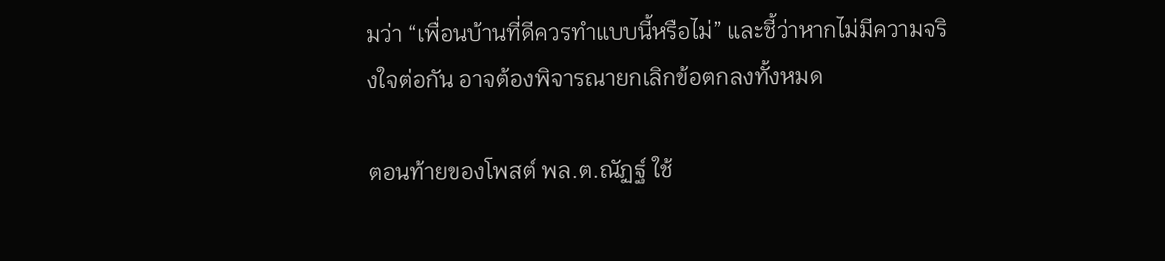มว่า “เพื่อนบ้านที่ดีควรทำแบบนี้หรือไม่” และชี้ว่าหากไม่มีความจริงใจต่อกัน อาจต้องพิจารณายกเลิกข้อตกลงทั้งหมด

ตอนท้ายของโพสต์ พล.ต.ณัฏฐ์ ใช้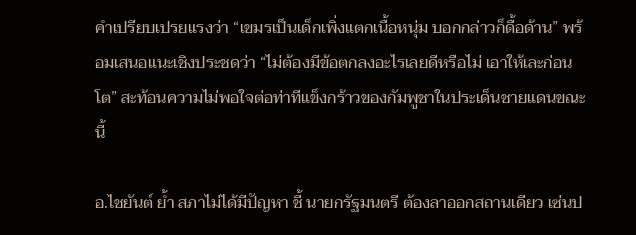คำเปรียบเปรยแรงว่า “เขมรเป็นเด็กเพิ่งแตกเนื้อหนุ่ม บอกกล่าวก็ดื้อด้าน” พร้อมเสนอแนะเชิงประชดว่า “ไม่ต้องมีข้อตกลงอะไรเลยดีหรือไม่ เอาให้เละก่อนโต” สะท้อนความไม่พอใจต่อท่าทีแข็งกร้าวของกัมพูชาในประเด็นชายแดนขณะนี้

อ.ไชยันต์ ย้ำ สภาไม่ได้มีปัญหา ชี้ นายกรัฐมนตรี ต้องลาออกสถานเดียว เซ่นป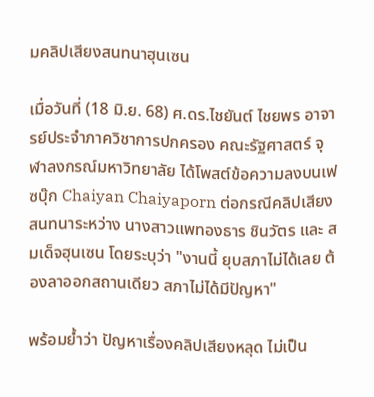มคลิปเสียงสนทนาฮุนเซน

เมื่อวันที่ (18 มิ.ย. 68) ศ.ดร.ไชยันต์ ไชยพร อาจารย์ประจำภาควิชาการปกครอง คณะรัฐศาสตร์ จุฬาลงกรณ์มหาวิทยาลัย ได้โพสต์ข้อความลงบนเฟซบุ๊ก Chaiyan Chaiyaporn ต่อกรณีคลิปเสียงสนทนาระหว่าง นางสาวแพทองธาร ชินวัตร และ สมเด็จฮุนเซน โดยระบุว่า "งานนี้ ยุบสภาไม่ได้เลย ต้องลาออกสถานเดียว สภาไม่ได้มีปัญหา"

พร้อมย้ำว่า ปัญหาเรื่องคลิปเสียงหลุด ไม่เป็น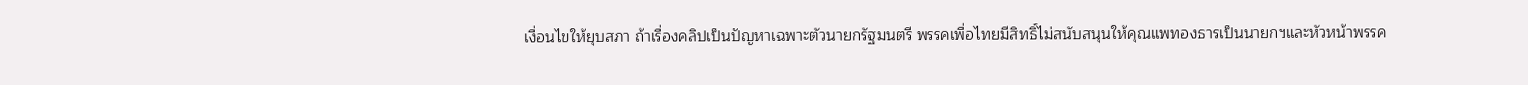เงื่อนไขให้ยุบสภา ถ้าเรื่องคลิปเป็นปัญหาเฉพาะตัวนายกรัฐมนตรี พรรคเพื่อไทยมีสิทธิ์ไม่สนับสนุนให้คุณแพทองธารเป็นนายกฯและหัวหน้าพรรค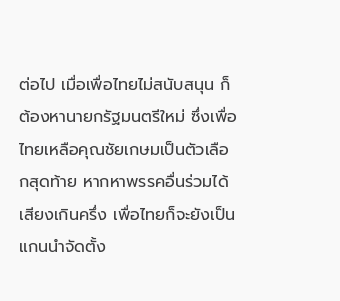ต่อไป เมื่อเพื่อไทยไม่สนับสนุน ก็ต้องหานายกรัฐมนตรีใหม่ ซึ่งเพื่อไทยเหลือคุณชัยเกษมเป็นตัวเลือกสุดท้าย หากหาพรรคอื่นร่วมได้เสียงเกินครึ่ง เพื่อไทยก็จะยังเป็นแกนนำจัดตั้ง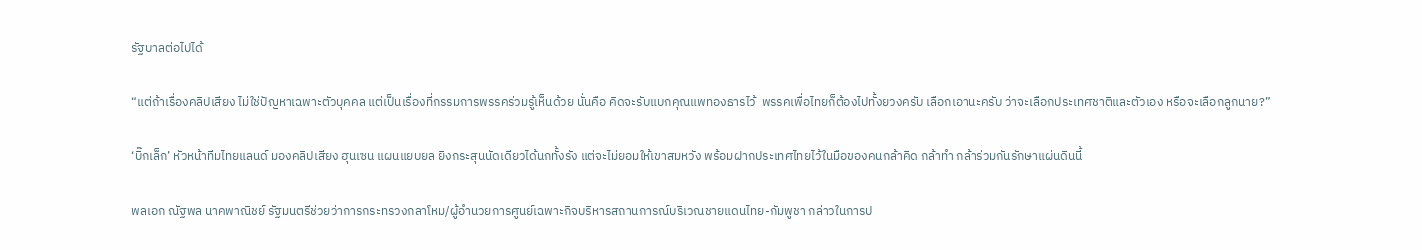รัฐบาลต่อไปได้

“แต่ถ้าเรื่องคลิปเสียง ไม่ใช่ปัญหาเฉพาะตัวบุคคล แต่เป็นเรื่องที่กรรมการพรรคร่วมรู้เห็นด้วย นั่นคือ คิดจะรับแบกคุณแพทองธารไว้  พรรคเพื่อไทยก็ต้องไปทั้งยวงครับ เลือกเอานะครับ ว่าจะเลือกประเทศชาติและตัวเอง หรือจะเลือกลูกนาย?”

‘บิ๊กเล็ก’ หัวหน้าทีมไทยแลนด์ มองคลิปเสียง ฮุนเซน แผนแยบยล ยิงกระสุนนัดเดียวได้นกทั้งรัง แต่จะไม่ยอมให้เขาสมหวัง พร้อมฝากประเทศไทยไว้ในมือของคนกล้าคิด กล้าทำ กล้าร่วมกันรักษาแผ่นดินนี้

พลเอก ณัฐพล นาคพาณิชย์ รัฐมนตรีช่วยว่าการกระทรวงกลาโหม/ผู้อำนวยการศูนย์เฉพาะกิจบริหารสถานการณ์บริเวณชายแดนไทย-กัมพูชา กล่าวในการป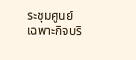ระชุมศูนย์เฉพาะกิจบริ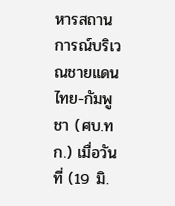หารสถานการณ์บริเวณชายแดนไทย-กัมพูชา (ศบ.ทก.) เมื่อวันที่ (19 มิ.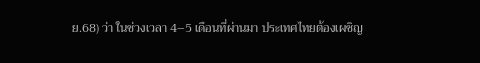ย.68) ว่า ในช่วงเวลา 4–5 เดือนที่ผ่านมา ประเทศไทยต้องเผชิญ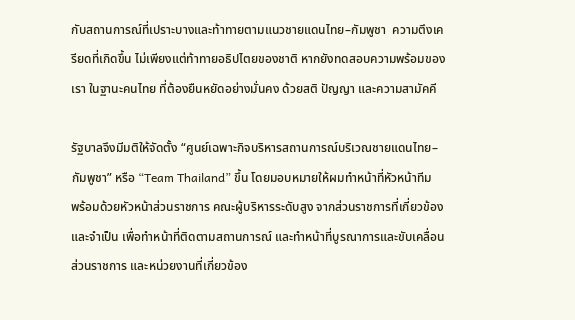กับสถานการณ์ที่เปราะบางและท้าทายตามแนวชายแดนไทย–กัมพูชา  ความตึงเครียดที่เกิดขึ้น ไม่เพียงแต่ท้าทายอธิปไตยของชาติ หากยังทดสอบความพร้อมของเรา ในฐานะคนไทย ที่ต้องยืนหยัดอย่างมั่นคง ด้วยสติ ปัญญา และความสามัคคี

รัฐบาลจึงมีมติให้จัดตั้ง “ศูนย์เฉพาะกิจบริหารสถานการณ์บริเวณชายแดนไทย–กัมพูชา” หรือ “Team Thailand” ขึ้น โดยมอบหมายให้ผมทำหน้าที่หัวหน้าทีม  พร้อมด้วยหัวหน้าส่วนราชการ คณะผู้บริหารระดับสูง จากส่วนราชการที่เกี่ยวข้องและจำเป็น เพื่อทำหน้าที่ติดตามสถานการณ์ และทำหน้าที่บูรณาการและขับเคลื่อนส่วนราชการ และหน่วยงานที่เกี่ยวข้อง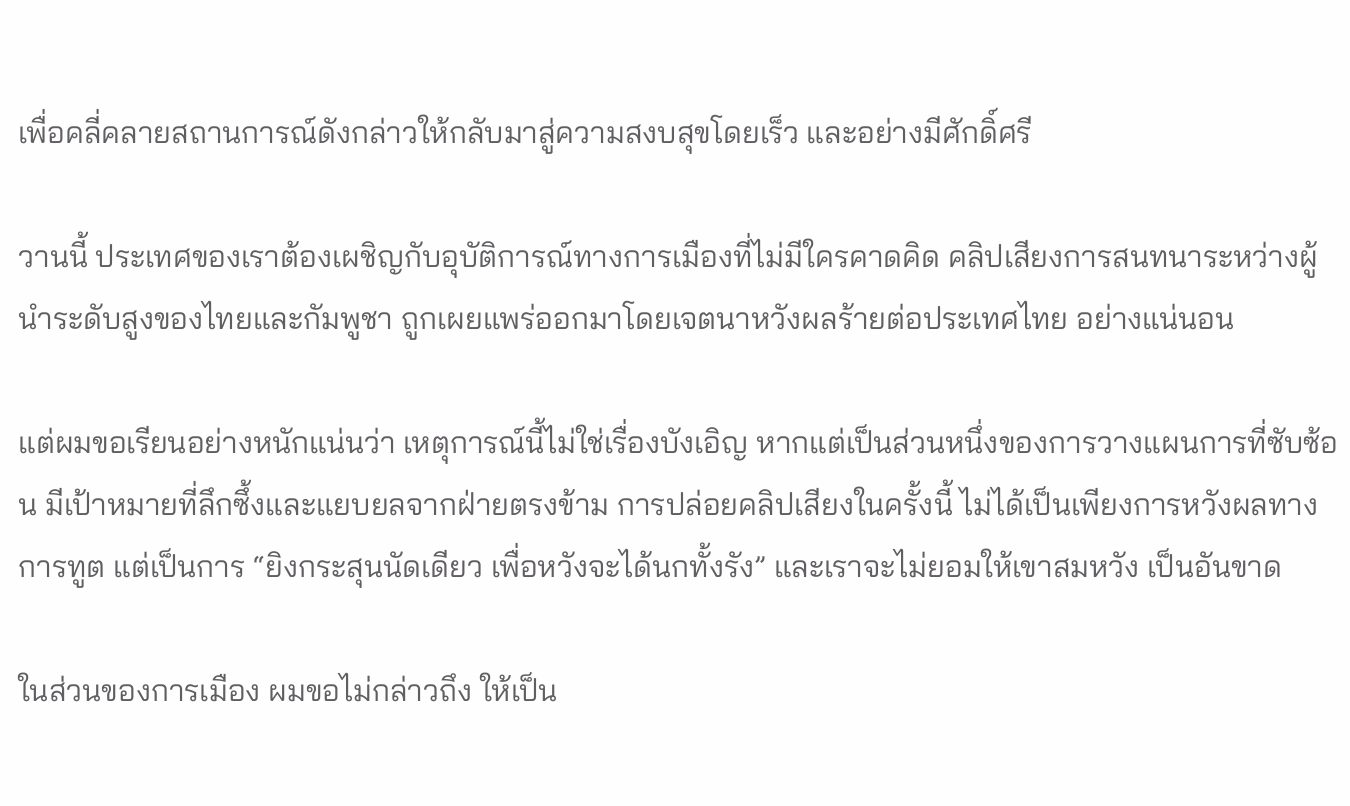เพื่อคลี่คลายสถานการณ์ดังกล่าวให้กลับมาสู่ความสงบสุขโดยเร็ว และอย่างมีศักดิ์ศรี

วานนี้ ประเทศของเราต้องเผชิญกับอุบัติการณ์ทางการเมืองที่ไม่มีใครคาดคิด คลิปเสียงการสนทนาระหว่างผู้นำระดับสูงของไทยและกัมพูชา ถูกเผยแพร่ออกมาโดยเจตนาหวังผลร้ายต่อประเทศไทย อย่างแน่นอน

แต่ผมขอเรียนอย่างหนักแน่นว่า เหตุการณ์นี้ไม่ใช่เรื่องบังเอิญ หากแต่เป็นส่วนหนึ่งของการวางแผนการที่ซับซ้อน มีเป้าหมายที่ลึกซึ้งและแยบยลจากฝ่ายตรงข้าม การปล่อยคลิปเสียงในครั้งนี้ ไม่ได้เป็นเพียงการหวังผลทางการทูต แต่เป็นการ “ยิงกระสุนนัดเดียว เพื่อหวังจะได้นกทั้งรัง” และเราจะไม่ยอมให้เขาสมหวัง เป็นอันขาด

ในส่วนของการเมือง ผมขอไม่กล่าวถึง ให้เป็น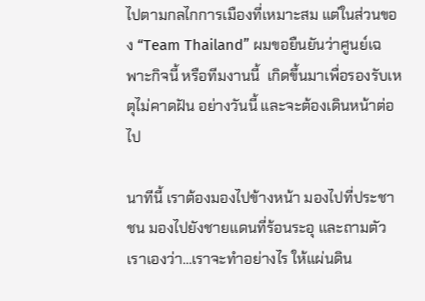ไปตามกลไกการเมืองที่เหมาะสม แต่ในส่วนของ “Team Thailand” ผมขอยืนยันว่าศูนย์เฉพาะกิจนี้ หรือทีมงานนี้  เกิดขึ้นมาเพื่อรองรับเหตุไม่คาดฝัน อย่างวันนี้ และจะต้องเดินหน้าต่อไป

นาทีนี้ เราต้องมองไปข้างหน้า มองไปที่ประชาชน มองไปยังชายแดนที่ร้อนระอุ และถามตัวเราเองว่า…เราจะทำอย่างไร ให้แผ่นดิน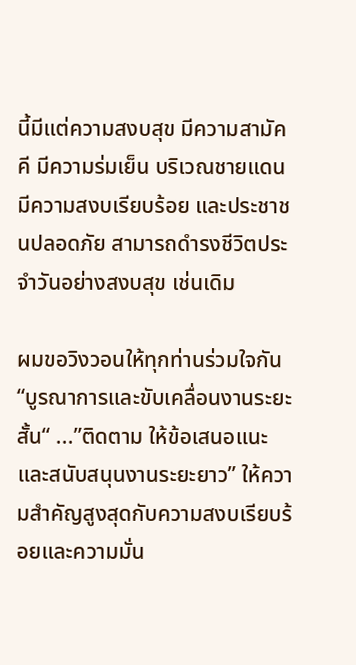นี้มีแต่ความสงบสุข มีความสามัคคี มีความร่มเย็น บริเวณชายแดนมีความสงบเรียบร้อย และประชาชนปลอดภัย สามารถดำรงชีวิตประจำวันอย่างสงบสุข เช่นเดิม

ผมขอวิงวอนให้ทุกท่านร่วมใจกัน “บูรณาการและขับเคลื่อนงานระยะสั้น“ ...”ติดตาม ให้ข้อเสนอแนะ และสนับสนุนงานระยะยาว” ให้ความสำคัญสูงสุดกับความสงบเรียบร้อยและความมั่น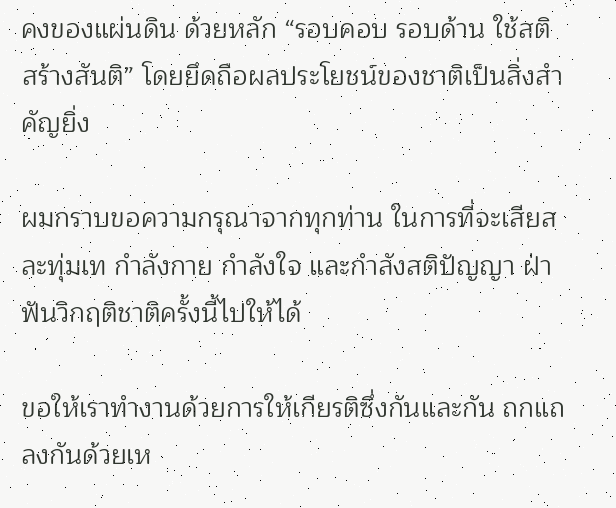คงของแผ่นดิน ด้วยหลัก “รอบคอบ รอบด้าน ใช้สติ สร้างสันติ” โดยยึดถือผลประโยชน์ของชาติเป็นสิ่งสำคัญยิ่ง

ผมกราบขอความกรุณาจากทุกท่าน ในการที่จะเสียสละทุ่มเท กำลังกาย กำลังใจ และกำลังสติปัญญา ฝ่าฟันวิกฤติชาติครั้งนี้ไปให้ได้

ขอให้เราทำงานด้วยการให้เกียรติซึ่งกันและกัน ถกแถลงกันด้วยเห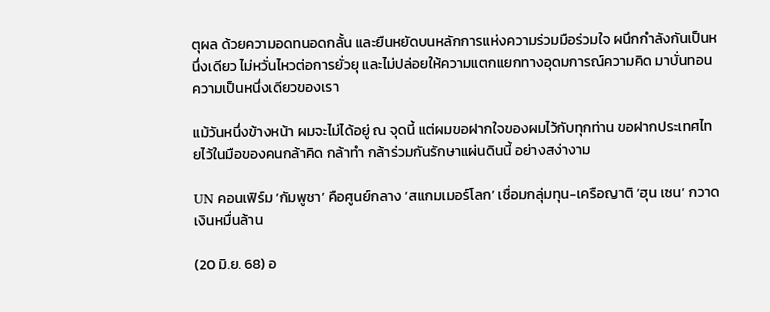ตุผล ด้วยความอดทนอดกลั้น และยืนหยัดบนหลักการแห่งความร่วมมือร่วมใจ ผนึกกำลังกันเป็นหนึ่งเดียว ไม่หวั่นไหวต่อการยั่วยุ และไม่ปล่อยให้ความแตกแยกทางอุดมการณ์ความคิด มาบั่นทอนความเป็นหนึ่งเดียวของเรา

แม้วันหนึ่งข้างหน้า ผมจะไม่ได้อยู่ ณ จุดนี้ แต่ผมขอฝากใจของผมไว้กับทุกท่าน ขอฝากประเทศไทยไว้ในมือของคนกล้าคิด กล้าทำ กล้าร่วมกันรักษาแผ่นดินนี้ อย่างสง่างาม

UN คอนเฟิร์ม ‘กัมพูชา’ คือศูนย์กลาง ‘สแกมเมอร์โลก’ เชื่อมกลุ่มทุน-เครือญาติ ‘ฮุน เซน’ กวาดเงินหมื่นล้าน

(20 มิ.ย. 68) อ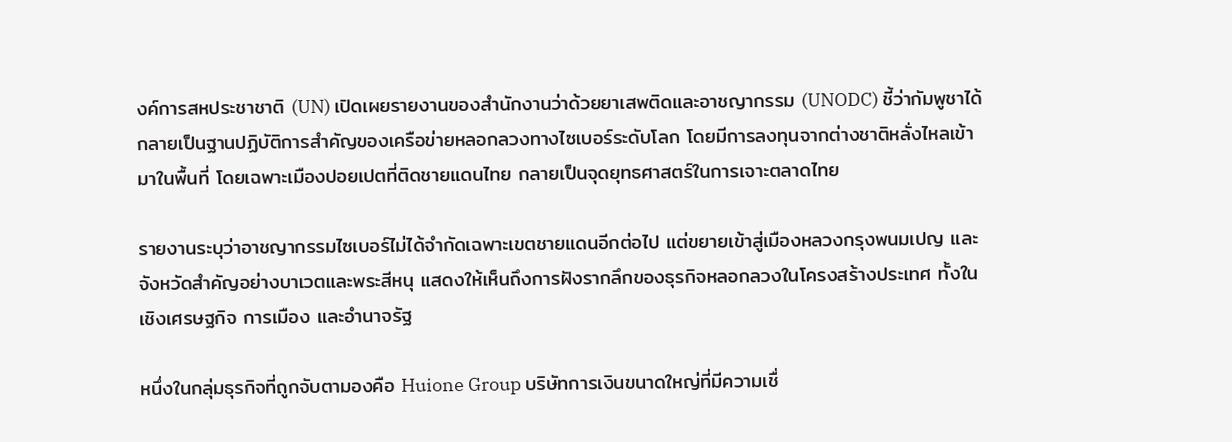งค์การสหประชาชาติ (UN) เปิดเผยรายงานของสำนักงานว่าด้วยยาเสพติดและอาชญากรรม (UNODC) ชี้ว่ากัมพูชาได้กลายเป็นฐานปฏิบัติการสำคัญของเครือข่ายหลอกลวงทางไซเบอร์ระดับโลก โดยมีการลงทุนจากต่างชาติหลั่งไหลเข้ามาในพื้นที่ โดยเฉพาะเมืองปอยเปตที่ติดชายแดนไทย กลายเป็นจุดยุทธศาสตร์ในการเจาะตลาดไทย

รายงานระบุว่าอาชญากรรมไซเบอร์ไม่ได้จำกัดเฉพาะเขตชายแดนอีกต่อไป แต่ขยายเข้าสู่เมืองหลวงกรุงพนมเปญ และจังหวัดสำคัญอย่างบาเวตและพระสีหนุ แสดงให้เห็นถึงการฝังรากลึกของธุรกิจหลอกลวงในโครงสร้างประเทศ ทั้งในเชิงเศรษฐกิจ การเมือง และอำนาจรัฐ

หนึ่งในกลุ่มธุรกิจที่ถูกจับตามองคือ Huione Group บริษัทการเงินขนาดใหญ่ที่มีความเชื่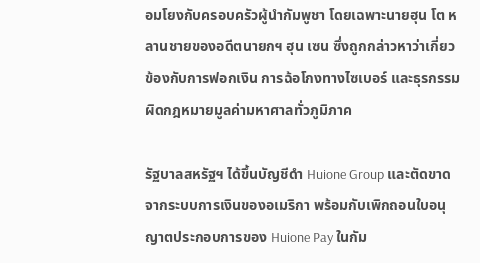อมโยงกับครอบครัวผู้นำกัมพูชา โดยเฉพาะนายฮุน โต หลานชายของอดีตนายกฯ ฮุน เซน ซึ่งถูกกล่าวหาว่าเกี่ยวข้องกับการฟอกเงิน การฉ้อโกงทางไซเบอร์ และธุรกรรมผิดกฎหมายมูลค่ามหาศาลทั่วภูมิภาค

รัฐบาลสหรัฐฯ ได้ขึ้นบัญชีดำ Huione Group และตัดขาดจากระบบการเงินของอเมริกา พร้อมกับเพิกถอนใบอนุญาตประกอบการของ Huione Pay ในกัม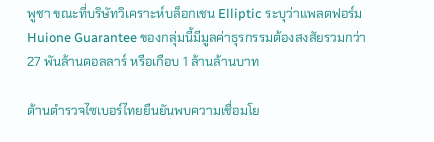พูชา ขณะที่บริษัทวิเคราะห์บล็อกเชน Elliptic ระบุว่าแพลตฟอร์ม Huione Guarantee ของกลุ่มนี้มีมูลค่าธุรกรรมต้องสงสัยรวมกว่า 27 พันล้านดอลลาร์ หรือเกือบ 1 ล้านล้านบาท

ด้านตำรวจไซเบอร์ไทยยืนยันพบความเชื่อมโย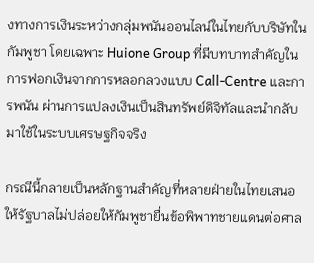งทางการเงินระหว่างกลุ่มพนันออนไลน์ในไทยกับบริษัทในกัมพูชา โดยเฉพาะ Huione Group ที่มีบทบาทสำคัญในการฟอกเงินจากการหลอกลวงแบบ Call-Centre และการพนัน ผ่านการแปลงเงินเป็นสินทรัพย์ดิจิทัลและนำกลับมาใช้ในระบบเศรษฐกิจจริง

กรณีนี้กลายเป็นหลักฐานสำคัญที่หลายฝ่ายในไทยเสนอให้รัฐบาลไม่ปล่อยให้กัมพูชายื่นข้อพิพาทชายแดนต่อศาล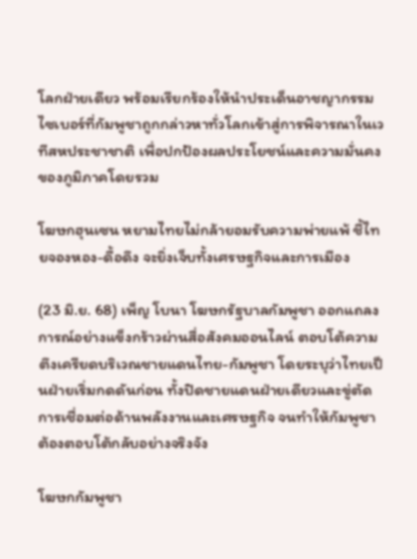โลกฝ่ายเดียว พร้อมเรียกร้องให้นำประเด็นอาชญากรรมไซเบอร์ที่กัมพูชาถูกกล่าวหาทั่วโลกเข้าสู่การพิจารณาในเวทีสหประชาชาติ เพื่อปกป้องผลประโยชน์และความมั่นคงของภูมิภาคโดยรวม

โฆษกฮุนเซน หยามไทยไม่กล้ายอมรับความพ่ายแพ้ ชี้ไทยจองหอง-ดื้อดึง จะยิ่งเจ็บทั้งเศรษฐกิจและการเมือง

(23 มิ.ย. 68) เพ็ญ โบนา โฆษกรัฐบาลกัมพูชา ออกแถลงการณ์อย่างแข็งกร้าวผ่านสื่อสังคมออนไลน์ ตอบโต้ความตึงเครียดบริเวณชายแดนไทย-กัมพูชา โดยระบุว่าไทยเป็นฝ่ายเริ่มกดดันก่อน ทั้งปิดชายแดนฝ่ายเดียวและขู่ตัดการเชื่อมต่อด้านพลังงานและเศรษฐกิจ จนทำให้กัมพูชาต้องตอบโต้กลับอย่างจริงจัง

โฆษกกัมพูชา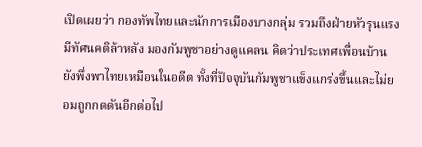เปิดเผยว่า กองทัพไทยและนักการเมืองบางกลุ่ม รวมถึงฝ่ายหัวรุนแรง มีทัศนคติล้าหลัง มองกัมพูชาอย่างดูแคลน คิดว่าประเทศเพื่อนบ้านยังพึ่งพาไทยเหมือนในอดีต ทั้งที่ปัจจุบันกัมพูชาแข็งแกร่งขึ้นและไม่ยอมถูกกดดันอีกต่อไป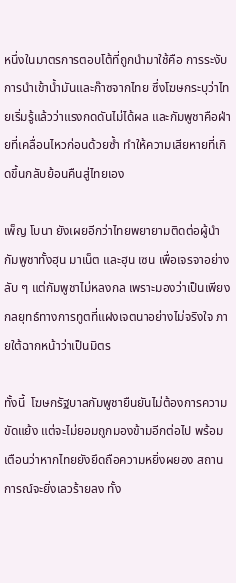หนึ่งในมาตรการตอบโต้ที่ถูกนำมาใช้คือ การระงับการนำเข้าน้ำมันและก๊าซจากไทย ซึ่งโฆษกระบุว่าไทยเริ่มรู้แล้วว่าแรงกดดันไม่ได้ผล และกัมพูชาคือฝ่ายที่เคลื่อนไหวก่อนด้วยซ้ำ ทำให้ความเสียหายที่เกิดขึ้นกลับย้อนคืนสู่ไทยเอง

เพ็ญ โบนา ยังเผยอีกว่าไทยพยายามติดต่อผู้นำกัมพูชาทั้งฮุน มาเน็ต และฮุน เซน เพื่อเจรจาอย่างลับ ๆ แต่กัมพูชาไม่หลงกล เพราะมองว่าเป็นเพียงกลยุทธ์ทางการทูตที่แฝงเจตนาอย่างไม่จริงใจ ภายใต้ฉากหน้าว่าเป็นมิตร

ทั้งนี้  โฆษกรัฐบาลกัมพูชายืนยันไม่ต้องการความขัดแย้ง แต่จะไม่ยอมถูกมองข้ามอีกต่อไป พร้อมเตือนว่าหากไทยยังยึดถือความหยิ่งผยอง สถานการณ์จะยิ่งเลวร้ายลง ทั้ง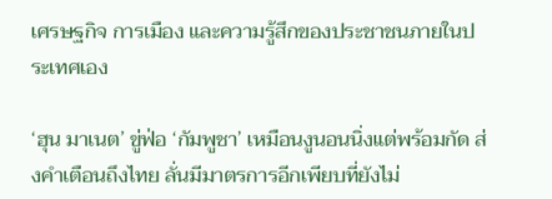เศรษฐกิจ การเมือง และความรู้สึกของประชาชนภายในประเทศเอง

‘ฮุน มาเนต’ ขู่ฟ่อ ‘กัมพูชา’ เหมือนงูนอนนิ่งแต่พร้อมกัด ส่งคำเตือนถึงไทย ลั่นมีมาตรการอีกเพียบที่ยังไม่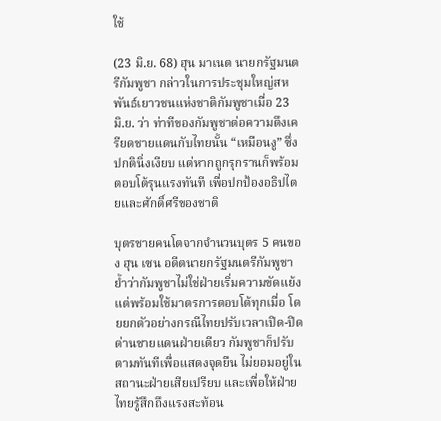ใช้

(23 มิ.ย. 68) ฮุน มาเนต นายกรัฐมนตรีกัมพูชา กล่าวในการประชุมใหญ่สหพันธ์เยาวชนแห่งชาติกัมพูชาเมื่อ 23 มิ.ย. ว่า ท่าทีของกัมพูชาต่อความตึงเครียดชายแดนกับไทยนั้น “เหมือนงู” ซึ่งปกตินิ่งเงียบ แต่หากถูกรุกรานก็พร้อมตอบโต้รุนแรงทันที เพื่อปกป้องอธิปไตยและศักดิ์ศรีของชาติ

บุตรชายคนโตจากจำนวนบุตร 5 คนของ ฮุน เซน อดีตนายกรัฐมนตรีกัมพูชา ย้ำว่ากัมพูชาไม่ใช่ฝ่ายเริ่มความขัดแย้ง แต่พร้อมใช้มาตรการตอบโต้ทุกเมื่อ โดยยกตัวอย่างกรณีไทยปรับเวลาเปิด-ปิดด่านชายแดนฝ่ายเดียว กัมพูชาก็ปรับตามทันทีเพื่อแสดงจุดยืน ไม่ยอมอยู่ในสถานะฝ่ายเสียเปรียบ และเพื่อให้ฝ่ายไทยรู้สึกถึงแรงสะท้อน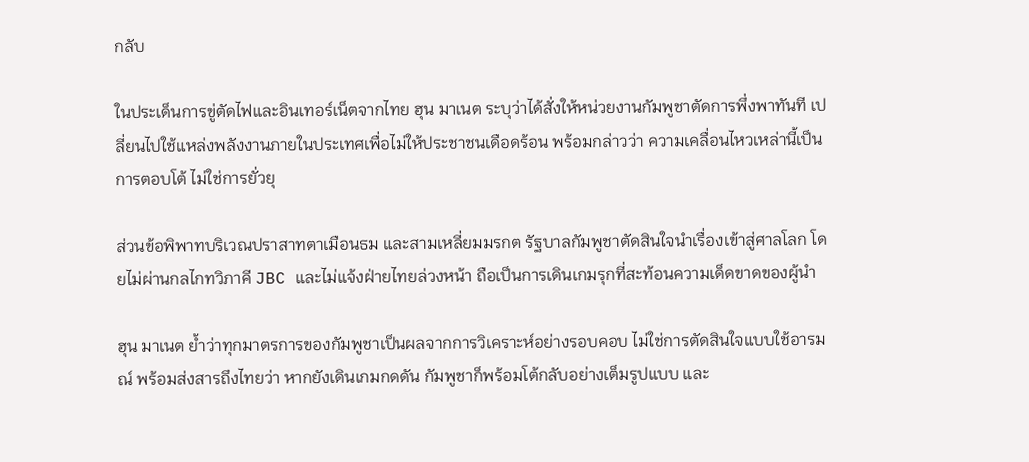กลับ

ในประเด็นการขู่ตัดไฟและอินเทอร์เน็ตจากไทย ฮุน มาเนต ระบุว่าได้สั่งให้หน่วยงานกัมพูชาตัดการพึ่งพาทันที เปลี่ยนไปใช้แหล่งพลังงานภายในประเทศเพื่อไม่ให้ประชาชนเดือดร้อน พร้อมกล่าวว่า ความเคลื่อนไหวเหล่านี้เป็นการตอบโต้ ไม่ใช่การยั่วยุ

ส่วนข้อพิพาทบริเวณปราสาทตาเมือนธม และสามเหลี่ยมมรกต รัฐบาลกัมพูชาตัดสินใจนำเรื่องเข้าสู่ศาลโลก โดยไม่ผ่านกลไกทวิภาคี JBC และไม่แจ้งฝ่ายไทยล่วงหน้า ถือเป็นการเดินเกมรุกที่สะท้อนความเด็ดขาดของผู้นำ

ฮุน มาเนต ย้ำว่าทุกมาตรการของกัมพูชาเป็นผลจากการวิเคราะห์อย่างรอบคอบ ไม่ใช่การตัดสินใจแบบใช้อารมณ์ พร้อมส่งสารถึงไทยว่า หากยังเดินเกมกดดัน กัมพูชาก็พร้อมโต้กลับอย่างเต็มรูปแบบ และ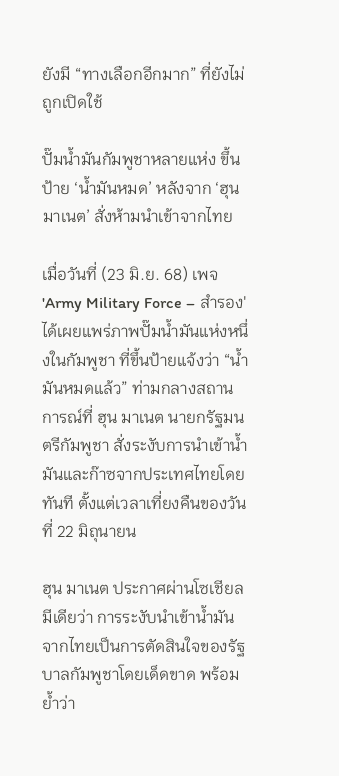ยังมี “ทางเลือกอีกมาก” ที่ยังไม่ถูกเปิดใช้

ปั๊มน้ำมันกัมพูชาหลายแห่ง ขึ้นป้าย ‘น้ำมันหมด’ หลังจาก ‘ฮุน มาเนต’ สั่งห้ามนำเข้าจากไทย

เมื่อวันที่ (23 มิ.ย. 68) เพจ 'Army Military Force – สำรอง' ได้เผยแพร่ภาพปั๊มน้ำมันแห่งหนึ่งในกัมพูชา ที่ขึ้นป้ายแจ้งว่า “น้ำมันหมดแล้ว” ท่ามกลางสถานการณ์ที่ ฮุน มาเนต นายกรัฐมนตรีกัมพูชา สั่งระงับการนำเข้าน้ำมันและก๊าซจากประเทศไทยโดยทันที ตั้งแต่เวลาเที่ยงคืนของวันที่ 22 มิถุนายน

ฮุน มาเนต ประกาศผ่านโซเชียลมีเดียว่า การระงับนำเข้าน้ำมันจากไทยเป็นการตัดสินใจของรัฐบาลกัมพูชาโดยเด็ดขาด พร้อมย้ำว่า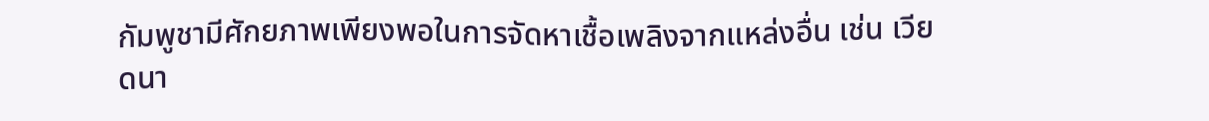กัมพูชามีศักยภาพเพียงพอในการจัดหาเชื้อเพลิงจากแหล่งอื่น เช่น เวียดนา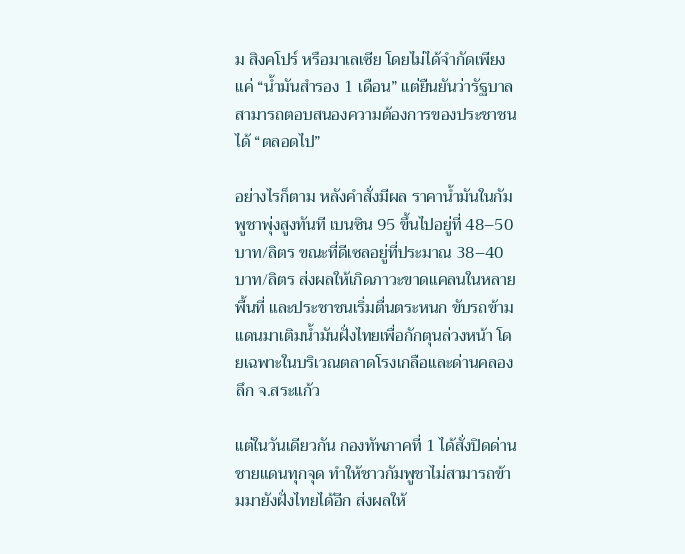ม สิงคโปร์ หรือมาเลเซีย โดยไม่ได้จำกัดเพียงแค่ “น้ำมันสำรอง 1 เดือน” แต่ยืนยันว่ารัฐบาลสามารถตอบสนองความต้องการของประชาชนได้ “ตลอดไป”

อย่างไรก็ตาม หลังคำสั่งมีผล ราคาน้ำมันในกัมพูชาพุ่งสูงทันที เบนซิน 95 ขึ้นไปอยู่ที่ 48–50 บาท/ลิตร ขณะที่ดีเซลอยู่ที่ประมาณ 38–40 บาท/ลิตร ส่งผลให้เกิดภาวะขาดแคลนในหลายพื้นที่ และประชาชนเริ่มตื่นตระหนก ขับรถข้ามแดนมาเติมน้ำมันฝั่งไทยเพื่อกักตุนล่วงหน้า โดยเฉพาะในบริเวณตลาดโรงเกลือและด่านคลองลึก จ.สระแก้ว

แต่ในวันเดียวกัน กองทัพภาคที่ 1 ได้สั่งปิดด่านชายแดนทุกจุด ทำให้ชาวกัมพูชาไม่สามารถข้ามมายังฝั่งไทยได้อีก ส่งผลให้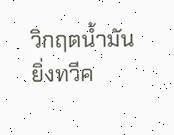วิกฤตน้ำมันยิ่งทวีค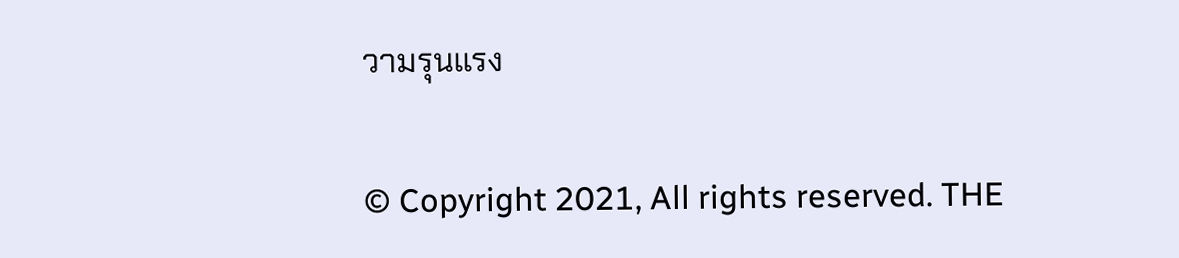วามรุนแรง


© Copyright 2021, All rights reserved. THE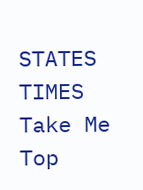STATES TIMES
Take Me Top